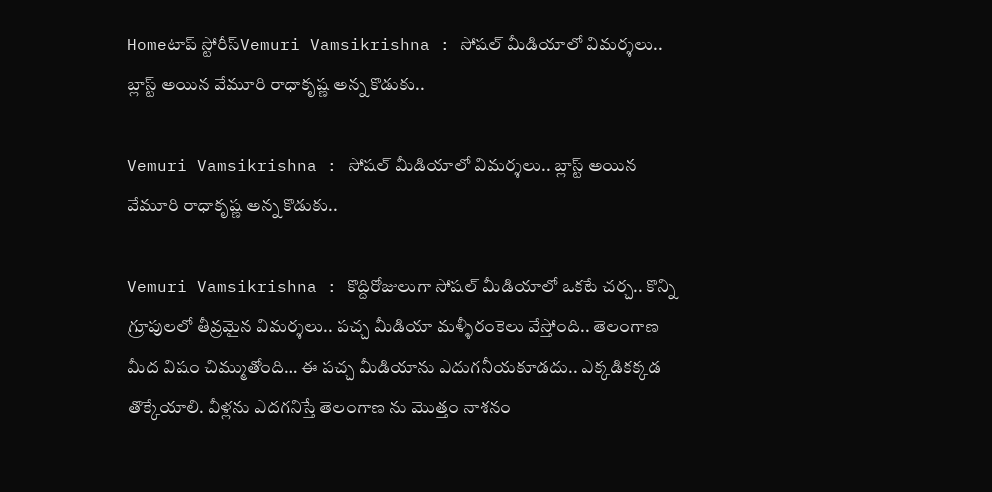Homeటాప్ స్టోరీస్Vemuri Vamsikrishna : సోషల్ మీడియాలో విమర్శలు.. బ్లాస్ట్ అయిన వేమూరి రాధాకృష్ణ అన్న కొడుకు..

Vemuri Vamsikrishna : సోషల్ మీడియాలో విమర్శలు.. బ్లాస్ట్ అయిన వేమూరి రాధాకృష్ణ అన్న కొడుకు..

Vemuri Vamsikrishna : కొద్దిరోజులుగా సోషల్ మీడియాలో ఒకటే చర్చ.. కొన్ని గ్రూపులలో తీవ్రమైన విమర్శలు.. పచ్చ మీడియా మళ్ళీరంకెలు వేస్తోంది.. తెలంగాణ మీద విషం చిమ్ముతోంది… ఈ పచ్చ మీడియాను ఎదుగనీయకూడదు.. ఎక్కడికక్కడ తొక్కేయాలి. వీళ్లను ఎదగనిస్తే తెలంగాణ ను మొత్తం నాశనం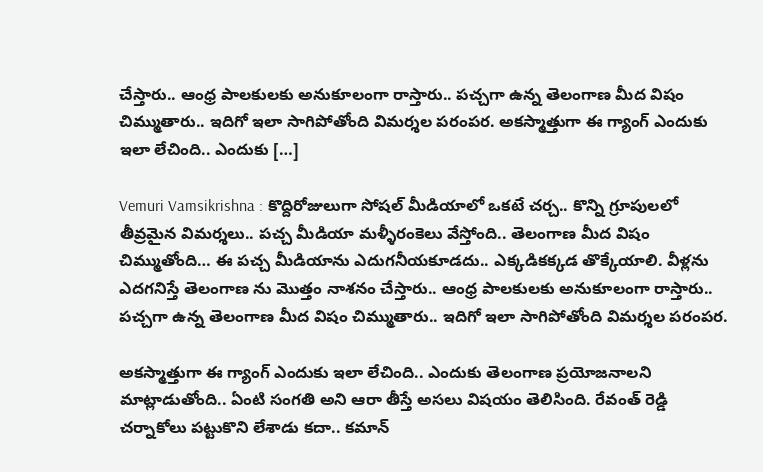చేస్తారు.. ఆంధ్ర పాలకులకు అనుకూలంగా రాస్తారు.. పచ్చగా ఉన్న తెలంగాణ మీద విషం చిమ్ముతారు.. ఇదిగో ఇలా సాగిపోతోంది విమర్శల పరంపర. అకస్మాత్తుగా ఈ గ్యాంగ్ ఎందుకు ఇలా లేచింది.. ఎందుకు […]

Vemuri Vamsikrishna : కొద్దిరోజులుగా సోషల్ మీడియాలో ఒకటే చర్చ.. కొన్ని గ్రూపులలో తీవ్రమైన విమర్శలు.. పచ్చ మీడియా మళ్ళీరంకెలు వేస్తోంది.. తెలంగాణ మీద విషం చిమ్ముతోంది… ఈ పచ్చ మీడియాను ఎదుగనీయకూడదు.. ఎక్కడికక్కడ తొక్కేయాలి. వీళ్లను ఎదగనిస్తే తెలంగాణ ను మొత్తం నాశనం చేస్తారు.. ఆంధ్ర పాలకులకు అనుకూలంగా రాస్తారు.. పచ్చగా ఉన్న తెలంగాణ మీద విషం చిమ్ముతారు.. ఇదిగో ఇలా సాగిపోతోంది విమర్శల పరంపర.

అకస్మాత్తుగా ఈ గ్యాంగ్ ఎందుకు ఇలా లేచింది.. ఎందుకు తెలంగాణ ప్రయోజనాలని మాట్లాడుతోంది.. ఏంటి సంగతి అని ఆరా తీస్తే అసలు విషయం తెలిసింది. రేవంత్ రెడ్డి చర్నాకోలు పట్టుకొని లేశాడు కదా.. కమాన్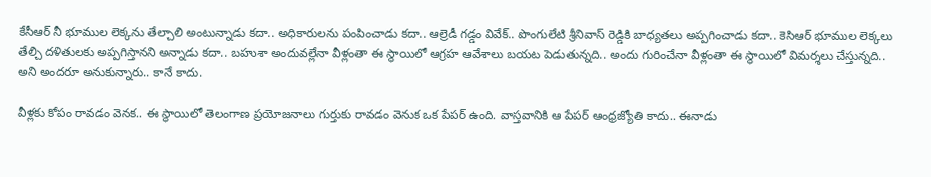కేసీఆర్ నీ భూముల లెక్కను తేల్చాలి అంటున్నాడు కదా.. అధికారులను పంపించాడు కదా.. ఆల్రెడీ గడ్డం వివేక్.. పొంగులేటి శ్రీనివాస్ రెడ్డికి బాధ్యతలు అప్పగించాడు కదా.. కెసిఆర్ భూముల లెక్కలు తేల్చి దళితులకు అప్పగిస్తానని అన్నాడు కదా.. బహుశా అందువల్లేనా వీళ్లంతా ఈ స్థాయిలో ఆగ్రహ ఆవేశాలు బయట పెడుతున్నది.. అందు గురించేనా వీళ్లంతా ఈ స్థాయిలో విమర్శలు చేస్తున్నది.. అని అందరూ అనుకున్నారు.. కానే కాదు.

వీళ్లకు కోపం రావడం వెనక.. ఈ స్థాయిలో తెలంగాణ ప్రయోజనాలు గుర్తుకు రావడం వెనుక ఒక పేపర్ ఉంది. వాస్తవానికి ఆ పేపర్ ఆంధ్రజ్యోతి కాదు.. ఈనాడు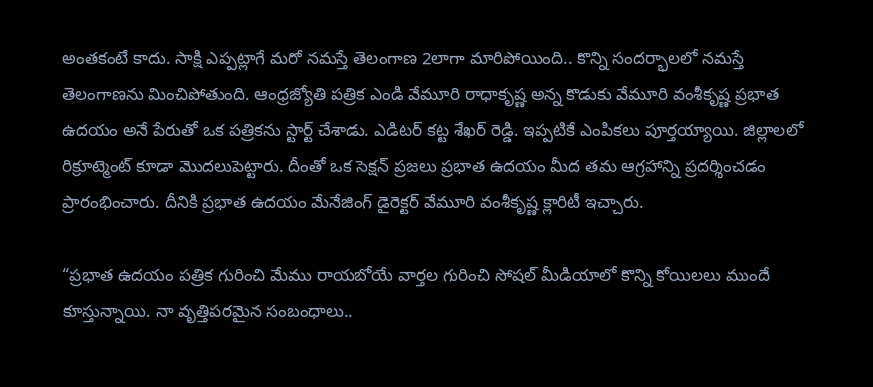అంతకంటే కాదు. సాక్షి ఎప్పట్లాగే మరో నమస్తే తెలంగాణ 2లాగా మారిపోయింది.. కొన్ని సందర్భాలలో నమస్తే తెలంగాణను మించిపోతుంది. ఆంధ్రజ్యోతి పత్రిక ఎండి వేమూరి రాధాకృష్ణ అన్న కొడుకు వేమూరి వంశీకృష్ణ ప్రభాత ఉదయం అనే పేరుతో ఒక పత్రికను స్టార్ట్ చేశాడు. ఎడిటర్ కట్ట శేఖర్ రెడ్డి. ఇప్పటికే ఎంపికలు పూర్తయ్యాయి. జిల్లాలలో రిక్రూట్మెంట్ కూడా మొదలుపెట్టారు. దీంతో ఒక సెక్షన్ ప్రజలు ప్రభాత ఉదయం మీద తమ ఆగ్రహాన్ని ప్రదర్శించడం ప్రారంభించారు. దీనికి ప్రభాత ఉదయం మేనేజింగ్ డైరెక్టర్ వేమూరి వంశీకృష్ణ క్లారిటీ ఇచ్చారు.

“ప్రభాత ఉదయం పత్రిక గురించి మేము రాయబోయే వార్తల గురించి సోషల్ మీడియాలో కొన్ని కోయిలలు ముందే కూస్తున్నాయి. నా వృత్తిపరమైన సంబంధాలు..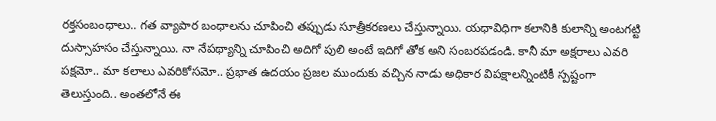రక్తసంబంధాలు.. గత వ్యాపార బంధాలను చూపించి తప్పుడు సూత్రీకరణలు చేస్తున్నాయి. యధావిధిగా కలానికి కులాన్ని అంటగట్టి దుస్సాహసం చేస్తున్నాయి. నా నేపథ్యాన్ని చూపించి అదిగో పులి అంటే ఇదిగో తోక అని సంబరపడండి. కానీ మా అక్షరాలు ఎవరి పక్షమో.. మా కలాలు ఎవరికోసమో.. ప్రభాత ఉదయం ప్రజల ముందుకు వచ్చిన నాడు అధికార విపక్షాలన్నింటికీ స్పష్టంగా తెలుస్తుంది.. అంతలోనే ఈ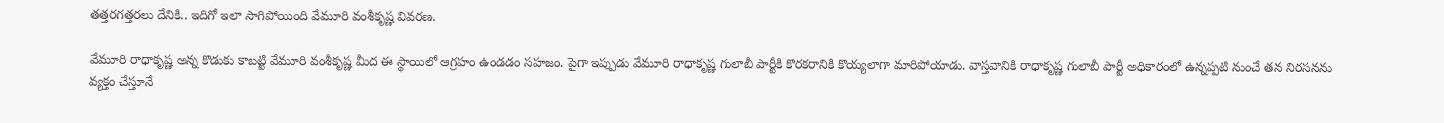తత్తరగత్తరలు దేనికి.. ఇదిగో ఇలా సాగిపోయింది వేమూరి వంశీకృష్ణ వివరణ.

వేమూరి రాధాకృష్ణ అన్న కొడుకు కాబట్టి వేమూరి వంశీకృష్ణ మీద ఈ స్థాయిలో ఆగ్రహం ఉండడం సహజం. పైగా ఇప్పుడు వేమూరి రాధాకృష్ణ గులాబీ పార్టీకి కొరకరానికి కొయ్యలాగా మారిపోయాడు. వాస్తవానికి రాధాకృష్ణ గులాబీ పార్టీ అధికారంలో ఉన్నప్పటి నుంచే తన నిరసనను వ్యక్తం చేస్తూనే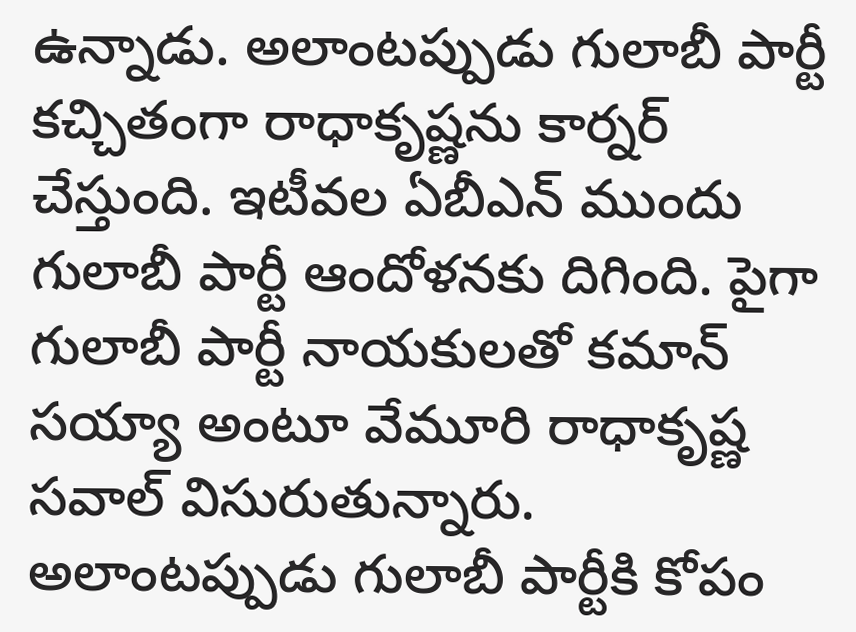ఉన్నాడు. అలాంటప్పుడు గులాబీ పార్టీ కచ్చితంగా రాధాకృష్ణను కార్నర్ చేస్తుంది. ఇటీవల ఏబీఎన్ ముందు గులాబీ పార్టీ ఆందోళనకు దిగింది. పైగా గులాబీ పార్టీ నాయకులతో కమాన్ సయ్యా అంటూ వేమూరి రాధాకృష్ణ సవాల్ విసురుతున్నారు. అలాంటప్పుడు గులాబీ పార్టీకి కోపం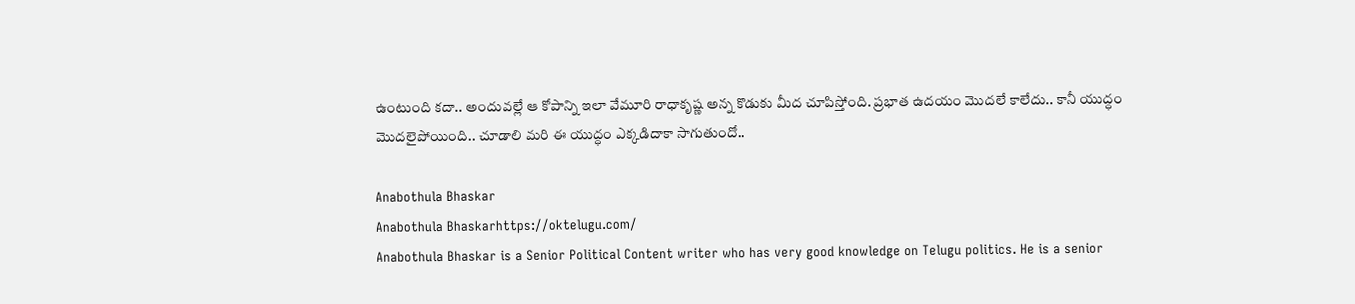ఉంటుంది కదా.. అందువల్లే ఆ కోపాన్ని ఇలా వేమూరి రాధాకృష్ణ అన్న కొడుకు మీద చూపిస్తోంది. ప్రభాత ఉదయం మొదలే కాలేదు.. కానీ యుద్ధం మొదలైపోయింది.. చూడాలి మరి ఈ యుద్ధం ఎక్కడిదాకా సాగుతుందో..

Anabothula Bhaskar
Anabothula Bhaskarhttps://oktelugu.com/
Anabothula Bhaskar is a Senior Political Content writer who has very good knowledge on Telugu politics. He is a senior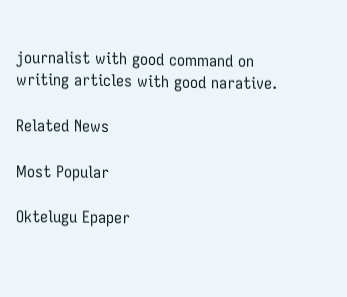journalist with good command on writing articles with good narative.

Related News

Most Popular

Oktelugu Epaper